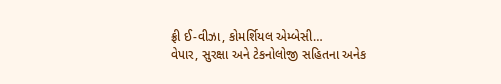ફ્રી ઈ-વીઝા, કોમર્શિયલ એમ્બેસી…
વેપાર, સુરક્ષા અને ટેકનોલોજી સહિતના અનેક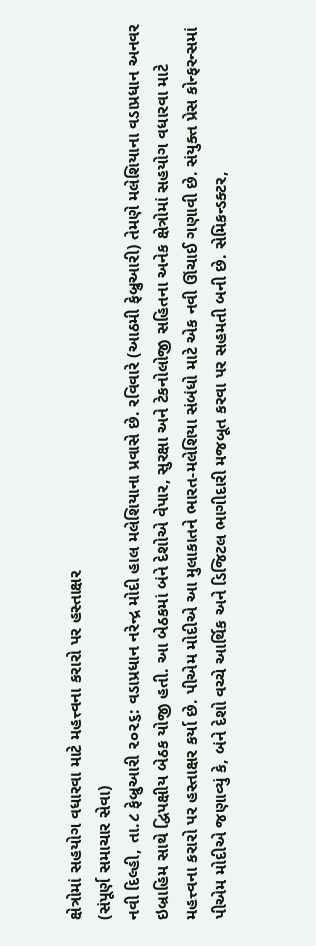ક્ષેત્રોમાં સહયોગ વધારવા માટે મહત્ત્વના કરારો પર હસ્તાક્ષર
(સંપૂર્ણ સમાચાર સેવા)
નવી દિલ્હી, તા.૮ ફેબ્રુઆરી ૨૦૨૬: વડાપ્રધાન નરેન્દ્ર મોદી હાલ મલેશિયાના પ્રવાસે છે. રવિવારે (આઠમી ફેબ્રુઆરી) તેમણે મલેશિયાના વડાપ્રધાન અનવર ઇબ્રાહિમ સાથે દ્વિપક્ષીય બેઠક યોજી હતી. આ બેઠકમાં બંને દેશોએ વેપાર, સુરક્ષા અને ટેકનોલોજી સહિતના અનેક ક્ષેત્રોમાં સહયોગ વધારવા માટે મહત્ત્વના કરારો પર હસ્તાક્ષર કર્યા છે. પીએમ મોદીએ આ મુલાકાતને ભારત-મલેશિયા સંબંધો માટે એક નવી ઊંચાઈ ગણાવી છે. સંયુક્ત પ્રેસ કોન્ફરન્સમાં પીએમ મોદીએ જણાવ્યું કે, બંને દેશો વચ્ચે આર્થિક અને ડિજિટલ ભાગીદારી મજબૂત કરવા પર સહમતી બની છે. સેમિકન્ડક્ટર,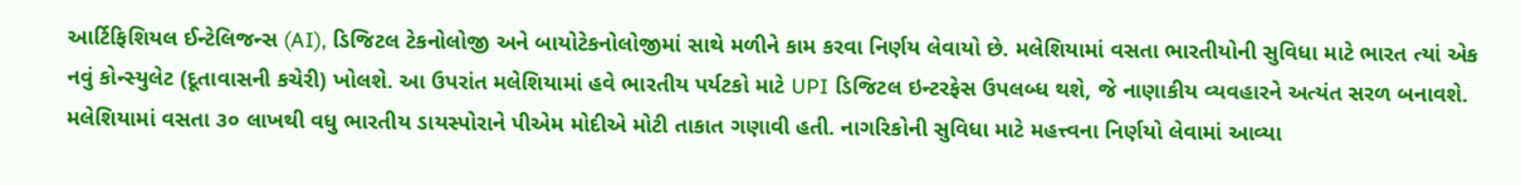આર્ટિફિશિયલ ઈન્ટેલિજન્સ (AI), ડિજિટલ ટેકનોલોજી અને બાયોટેકનોલોજીમાં સાથે મળીને કામ કરવા નિર્ણય લેવાયો છે. મલેશિયામાં વસતા ભારતીયોની સુવિધા માટે ભારત ત્યાં એક નવું કોન્સ્યુલેટ (દૂતાવાસની કચેરી) ખોલશે. આ ઉપરાંત મલેશિયામાં હવે ભારતીય પર્યટકો માટે UPI ડિજિટલ ઇન્ટરફેસ ઉપલબ્ધ થશે, જે નાણાકીય વ્યવહારને અત્યંત સરળ બનાવશે. મલેશિયામાં વસતા ૩૦ લાખથી વધુ ભારતીય ડાયસ્પોરાને પીએમ મોદીએ મોટી તાકાત ગણાવી હતી. નાગરિકોની સુવિધા માટે મહત્ત્વના નિર્ણયો લેવામાં આવ્યા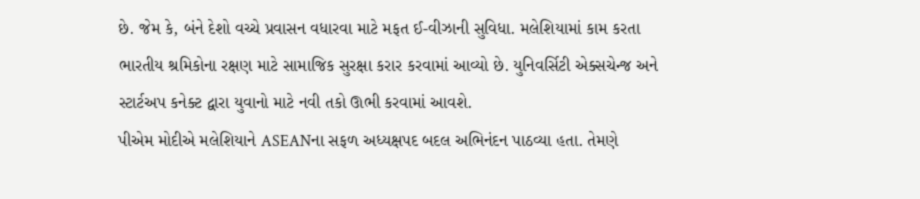છે. જેમ કે, બંને દેશો વચ્ચે પ્રવાસન વધારવા માટે મફત ઈ-વીઝાની સુવિધા. મલેશિયામાં કામ કરતા ભારતીય શ્રમિકોના રક્ષણ માટે સામાજિક સુરક્ષા કરાર કરવામાં આવ્યો છે. યુનિવર્સિટી એક્સચેન્જ અને સ્ટાર્ટઅપ કનેક્ટ દ્વારા યુવાનો માટે નવી તકો ઊભી કરવામાં આવશે.
પીએમ મોદીએ મલેશિયાને ASEANના સફળ અધ્યક્ષપદ બદલ અભિનંદન પાઠવ્યા હતા. તેમણે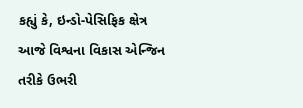કહ્યું કે, ઇન્ડો-પેસિફિક ક્ષેત્ર આજે વિશ્વના વિકાસ એન્જિન તરીકે ઉભરી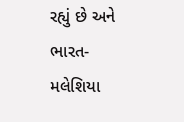રહ્યું છે અને ભારત-મલેશિયા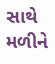સાથે મળીને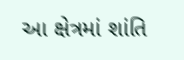આ ક્ષેત્રમાં શાંતિ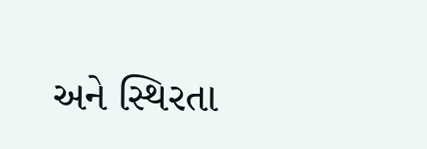અને સ્થિરતા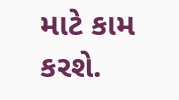માટે કામ કરશે.